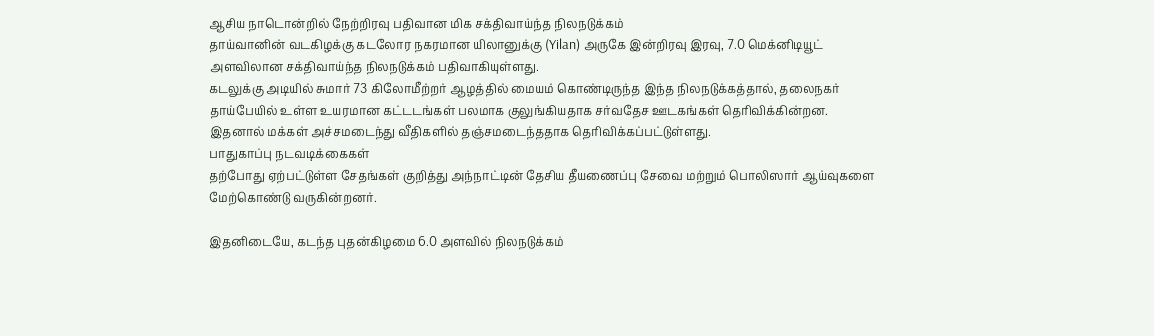ஆசிய நாடொன்றில் நேற்றிரவு பதிவான மிக சக்திவாய்ந்த நிலநடுக்கம்
தாய்வானின் வடகிழக்கு கடலோர நகரமான யிலானுக்கு (Yilan) அருகே இன்றிரவு இரவு, 7.0 மெக்னிடியூட் அளவிலான சக்திவாய்ந்த நிலநடுக்கம் பதிவாகியுள்ளது.
கடலுக்கு அடியில் சுமார் 73 கிலோமீற்றர் ஆழத்தில் மையம் கொண்டிருந்த இந்த நிலநடுக்கத்தால், தலைநகர் தாய்பேயில் உள்ள உயரமான கட்டடங்கள் பலமாக குலுங்கியதாக சர்வதேச ஊடகங்கள் தெரிவிக்கின்றன.
இதனால் மக்கள் அச்சமடைந்து வீதிகளில் தஞ்சமடைந்ததாக தெரிவிக்கப்பட்டுள்ளது.
பாதுகாப்பு நடவடிக்கைகள்
தற்போது ஏற்பட்டுள்ள சேதங்கள் குறித்து அந்நாட்டின் தேசிய தீயணைப்பு சேவை மற்றும் பொலிஸார் ஆய்வுகளை மேற்கொண்டு வருகின்றனர்.

இதனிடையே, கடந்த புதன்கிழமை 6.0 அளவில் நிலநடுக்கம்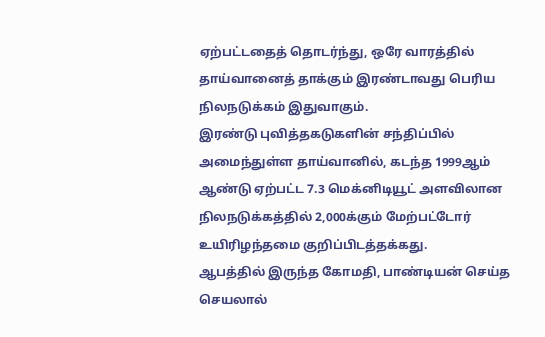ஏற்பட்டதைத் தொடர்ந்து, ஒரே வாரத்தில் தாய்வானைத் தாக்கும் இரண்டாவது பெரிய நிலநடுக்கம் இதுவாகும்.
இரண்டு புவித்தகடுகளின் சந்திப்பில் அமைந்துள்ள தாய்வானில், கடந்த 1999ஆம் ஆண்டு ஏற்பட்ட 7.3 மெக்னிடியூட் அளவிலான நிலநடுக்கத்தில் 2,000க்கும் மேற்பட்டோர் உயிரிழந்தமை குறிப்பிடத்தக்கது.
ஆபத்தில் இருந்த கோமதி, பாண்டியன் செய்த செயலால்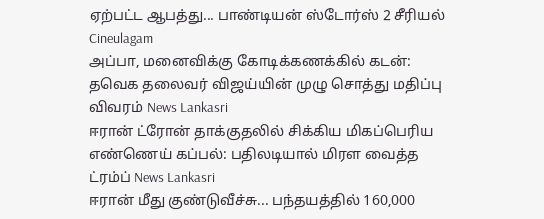ஏற்பட்ட ஆபத்து... பாண்டியன் ஸ்டோர்ஸ் 2 சீரியல் Cineulagam
அப்பா, மனைவிக்கு கோடிக்கணக்கில் கடன்: தவெக தலைவர் விஜய்யின் முழு சொத்து மதிப்பு விவரம் News Lankasri
ஈரான் ட்ரோன் தாக்குதலில் சிக்கிய மிகப்பெரிய எண்ணெய் கப்பல்: பதிலடியால் மிரள வைத்த ட்ரம்ப் News Lankasri
ஈரான் மீது குண்டுவீச்சு... பந்தயத்தில் 160,000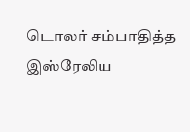டொலர் சம்பாதித்த இஸ்ரேலிய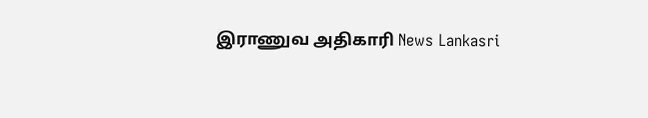இராணுவ அதிகாரி News Lankasri